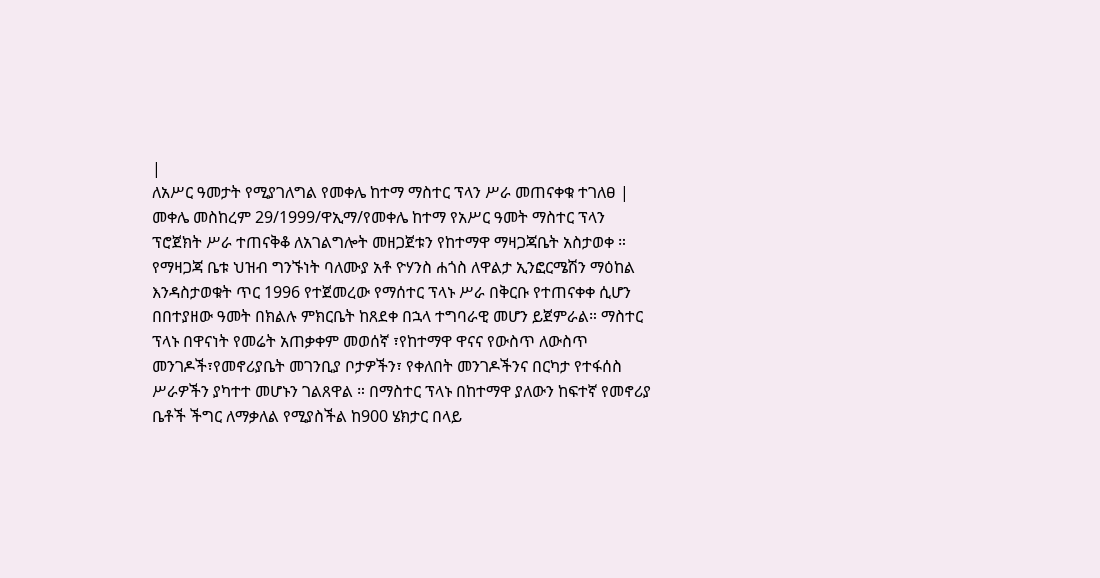|
ለአሥር ዓመታት የሚያገለግል የመቀሌ ከተማ ማስተር ፕላን ሥራ መጠናቀቁ ተገለፀ |
መቀሌ መስከረም 29/1999/ዋኢማ/የመቀሌ ከተማ የአሥር ዓመት ማስተር ፕላን ፕሮጀክት ሥራ ተጠናቅቆ ለአገልግሎት መዘጋጀቱን የከተማዋ ማዛጋጃቤት አስታወቀ ። የማዛጋጃ ቤቱ ህዝብ ግንኙነት ባለሙያ አቶ ዮሃንስ ሐጎስ ለዋልታ ኢንፎርሜሽን ማዕከል እንዳስታወቁት ጥር 1996 የተጀመረው የማሰተር ፕላኑ ሥራ በቅርቡ የተጠናቀቀ ሲሆን በበተያዘው ዓመት በክልሉ ምክርቤት ከጸደቀ በኋላ ተግባራዊ መሆን ይጀምራል። ማስተር ፕላኑ በዋናነት የመሬት አጠቃቀም መወሰኛ ፣የከተማዋ ዋናና የውስጥ ለውስጥ መንገዶች፣የመኖሪያቤት መገንቢያ ቦታዎችን፣ የቀለበት መንገዶችንና በርካታ የተፋሰስ ሥራዎችን ያካተተ መሆኑን ገልጸዋል ። በማስተር ፕላኑ በከተማዋ ያለውን ከፍተኛ የመኖሪያ ቤቶች ችግር ለማቃለል የሚያስችል ከ900 ሄክታር በላይ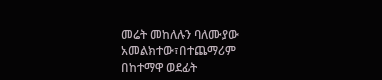መሬት መከለሉን ባለሙያው አመልክተው፣በተጨማሪም በከተማዋ ወደፊት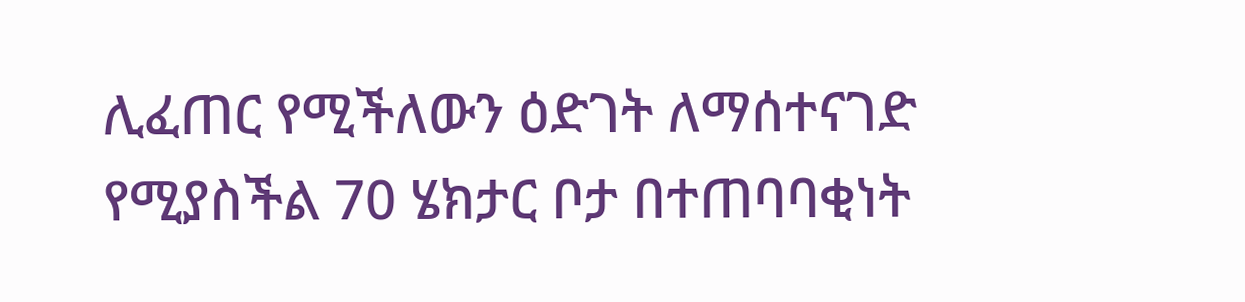ሊፈጠር የሚችለውን ዕድገት ለማሰተናገድ የሚያስችል 70 ሄክታር ቦታ በተጠባባቂነት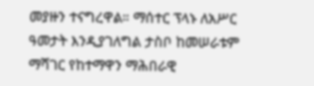መያዙን ተናግረዋል። ማሰተር ፕላኑ ለአሥር ዓመታት እንዲያገለግል ታስቦ ከመሠራቱም ማሻገር የከተማዋን ማሕበራዊ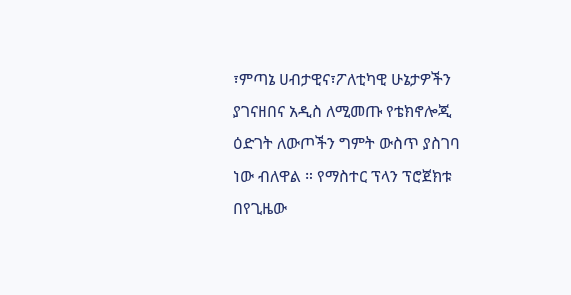፣ምጣኔ ሀብታዊና፣ፖለቲካዊ ሁኔታዎችን ያገናዘበና አዲስ ለሚመጡ የቴክኖሎጂ ዕድገት ለውጦችን ግምት ውስጥ ያስገባ ነው ብለዋል ። የማስተር ፕላን ፕሮጀክቱ በየጊዜው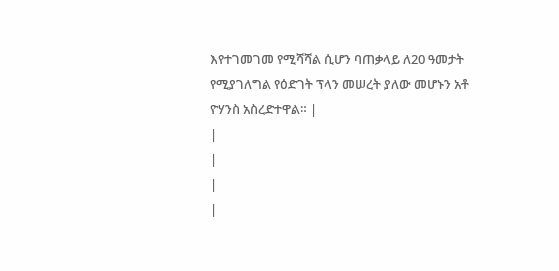እየተገመገመ የሚሻሻል ሲሆን ባጠቃላይ ለ20 ዓመታት የሚያገለግል የዕድገት ፕላን መሠረት ያለው መሆኑን አቶ ዮሃንስ አስረድተዋል። |
|
|
|
|